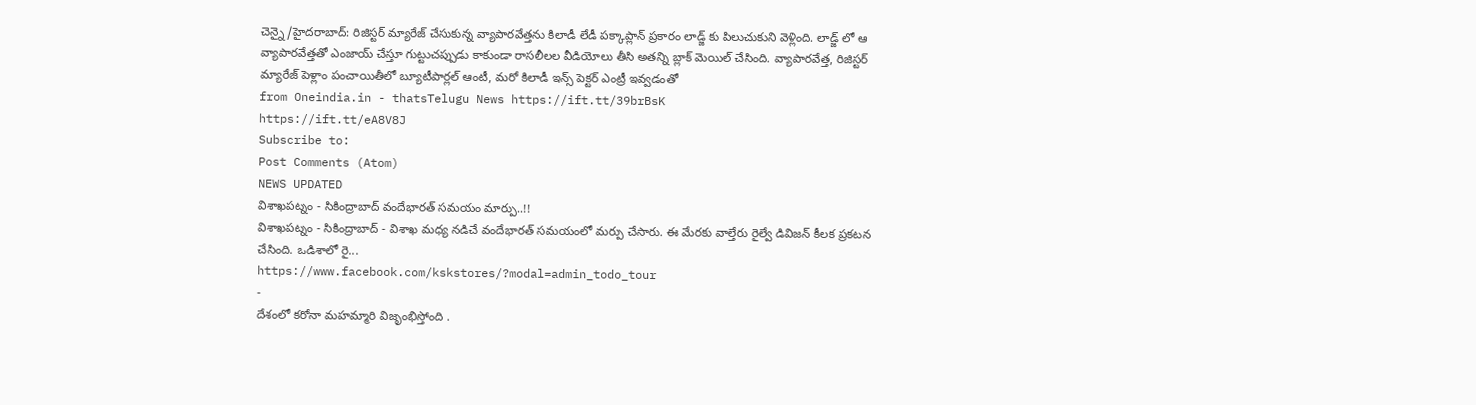చెన్నై/హైదరాబాద్: రిజిస్టర్ మ్యారేజ్ చేసుకున్న వ్యాపారవేత్తను కిలాడీ లేడీ పక్కాప్లాన్ ప్రకారం లాడ్జ్ కు పిలుచుకుని వెళ్లింది. లాడ్జ్ లో ఆ వ్యాపారవేత్తతో ఎంజాయ్ చేస్తూ గుట్టుచప్పుడు కాకుండా రాసలీలల వీడియోలు తీసి అతన్ని బ్లాక్ మెయిల్ చేసింది. వ్యాపారవేత్త, రిజిస్టర్ మ్యారేజ్ పెళ్లాం పంచాయితీలో బ్యూటీపార్లల్ ఆంటీ, మరో కిలాడీ ఇన్స్ పెక్టర్ ఎంట్రీ ఇవ్వడంతో
from Oneindia.in - thatsTelugu News https://ift.tt/39brBsK
https://ift.tt/eA8V8J
Subscribe to:
Post Comments (Atom)
NEWS UPDATED
విశాఖపట్నం - సికింద్రాబాద్ వందేభారత్ సమయం మార్పు..!!
విశాఖపట్నం - సికింద్రాబాద్ - విశాఖ మధ్య నడిచే వందేభారత్ సమయంలో మర్పు చేసారు. ఈ మేరకు వాల్తేరు రైల్వే డివిజన్ కీలక ప్రకటన చేసింది. ఒడిశాలో రై...
https://www.facebook.com/kskstores/?modal=admin_todo_tour
-
దేశంలో కరోనా మహమ్మారి విజృంభిస్తోంది .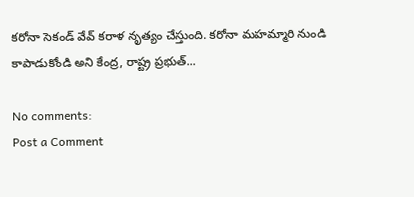కరోనా సెకండ్ వేవ్ కరాళ నృత్యం చేస్తుంది. కరోనా మహమ్మారి నుండి కాపాడుకోండి అని కేంద్ర, రాష్ట్ర ప్రభుత్...

No comments:
Post a Comment